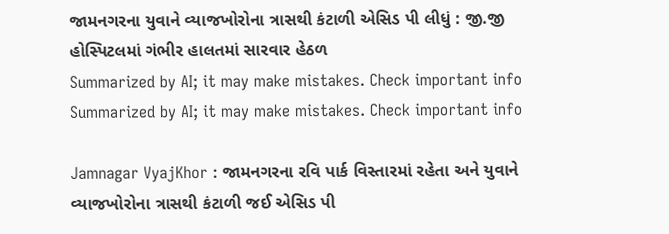જામનગરના યુવાને વ્યાજખોરોના ત્રાસથી કંટાળી એસિડ પી લીધું : જી.જી હોસ્પિટલમાં ગંભીર હાલતમાં સારવાર હેઠળ
Summarized by AI; it may make mistakes. Check important info
Summarized by AI; it may make mistakes. Check important info

Jamnagar VyajKhor : જામનગરના રવિ પાર્ક વિસ્તારમાં રહેતા અને યુવાને વ્યાજખોરોના ત્રાસથી કંટાળી જઈ એસિડ પી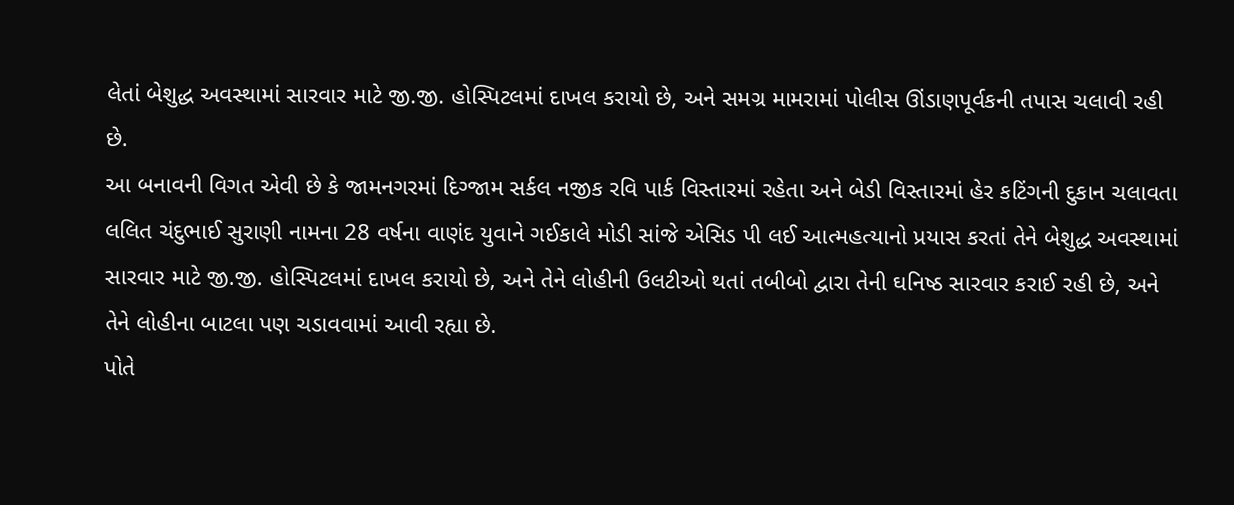લેતાં બેશુદ્ધ અવસ્થામાં સારવાર માટે જી.જી. હોસ્પિટલમાં દાખલ કરાયો છે, અને સમગ્ર મામરામાં પોલીસ ઊંડાણપૂર્વકની તપાસ ચલાવી રહી છે.
આ બનાવની વિગત એવી છે કે જામનગરમાં દિગ્જામ સર્કલ નજીક રવિ પાર્ક વિસ્તારમાં રહેતા અને બેડી વિસ્તારમાં હેર કટિંગની દુકાન ચલાવતા લલિત ચંદુભાઈ સુરાણી નામના 28 વર્ષના વાણંદ યુવાને ગઈકાલે મોડી સાંજે એસિડ પી લઈ આત્મહત્યાનો પ્રયાસ કરતાં તેને બેશુદ્ધ અવસ્થામાં સારવાર માટે જી.જી. હોસ્પિટલમાં દાખલ કરાયો છે, અને તેને લોહીની ઉલટીઓ થતાં તબીબો દ્વારા તેની ઘનિષ્ઠ સારવાર કરાઈ રહી છે, અને તેને લોહીના બાટલા પણ ચડાવવામાં આવી રહ્યા છે.
પોતે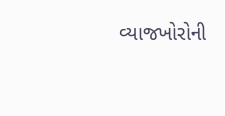વ્યાજખોરોની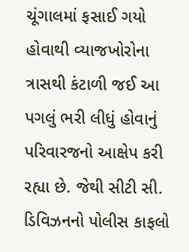ચૂંગાલમાં ફસાઈ ગયો હોવાથી વ્યાજખોરોના ત્રાસથી કંટાળી જઈ આ પગલું ભરી લીધું હોવાનું પરિવારજનો આક્ષેપ કરી રહ્યા છે. જેથી સીટી સી. ડિવિઝનનો પોલીસ કાફલો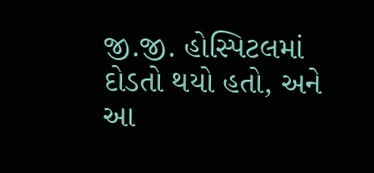જી.જી. હોસ્પિટલમાં દોડતો થયો હતો, અને આ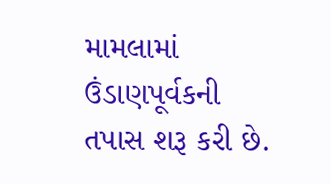મામલામાં ઉંડાણપૂર્વકની તપાસ શરૂ કરી છે.